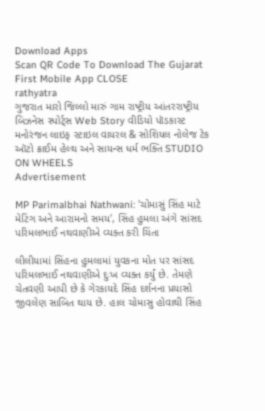Download Apps
Scan QR Code To Download The Gujarat First Mobile App CLOSE
rathyatra
ગુજરાત મારો જિલ્લો મારું ગામ રાષ્ટ્રીય આંતરરાષ્ટ્રીય બિઝનેસ સ્પોર્ટ્સ Web Story વીડિયો પૉડકાસ્ટ મનોરંજન લાઇફ સ્ટાઇલ વાયરલ & સોશિયલ નોલેજ ટેક ઑટો ક્રાઈમ હેલ્થ અને સાયન્સ ધર્મ ભક્તિ STUDIO ON WHEELS
Advertisement

MP Parimalbhai Nathwani: 'ચોમાસું સિંહ માટે મેટિંગ અને આરામનો સમય', સિંહ હુમલા અંગે સાંસદ પરિમલભાઈ નથવાણીએ વ્યક્ત કરી ચિંતા

લીલીયામાં સિંહના હુમલામાં યુવકના મોત પર સાંસદ પરિમલભાઈ નથવાણીએ દુઃખ વ્યક્ત કર્યું છે. તેમણે ચેતવણી આપી છે કે ગેરકાયદે સિંહ દર્શનના પ્રયાસો જીવલેણ સાબિત થાય છે. હાલ ચોમાસુ હોવાથી સિંહ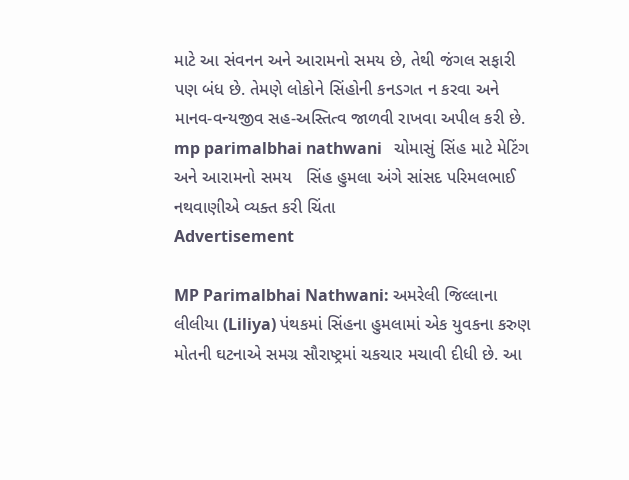માટે આ સંવનન અને આરામનો સમય છે, તેથી જંગલ સફારી પણ બંધ છે. તેમણે લોકોને સિંહોની કનડગત ન કરવા અને માનવ-વન્યજીવ સહ-અસ્તિત્વ જાળવી રાખવા અપીલ કરી છે.
mp parimalbhai nathwani   ચોમાસું સિંહ માટે મેટિંગ અને આરામનો સમય   સિંહ હુમલા અંગે સાંસદ પરિમલભાઈ નથવાણીએ વ્યક્ત કરી ચિંતા
Advertisement

MP Parimalbhai Nathwani: અમરેલી જિલ્લાના લીલીયા (Liliya) પંથકમાં સિંહના હુમલામાં એક યુવકના કરુણ મોતની ઘટનાએ સમગ્ર સૌરાષ્ટ્રમાં ચકચાર મચાવી દીધી છે. આ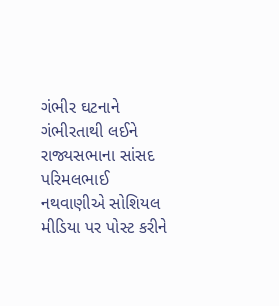ગંભીર ઘટનાને ગંભીરતાથી લઈને રાજ્યસભાના સાંસદ પરિમલભાઈ નથવાણીએ સોશિયલ મીડિયા પર પોસ્ટ કરીને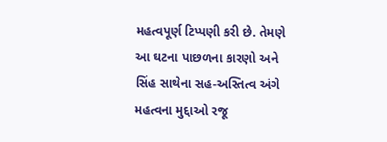મહત્વપૂર્ણ ટિપ્પણી કરી છે. તેમણે આ ઘટના પાછળના કારણો અને સિંહ સાથેના સહ-અસ્તિત્વ અંગે મહત્વના મુદ્દાઓ રજૂ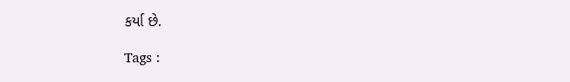કર્યા છે.

Tags :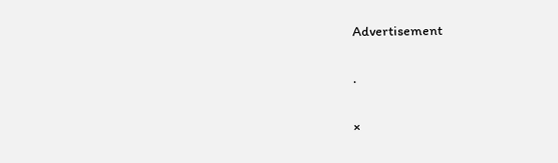Advertisement

.

×